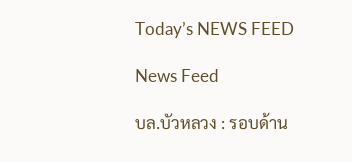Today’s NEWS FEED

News Feed

บล.บัวหลวง : รอบด้าน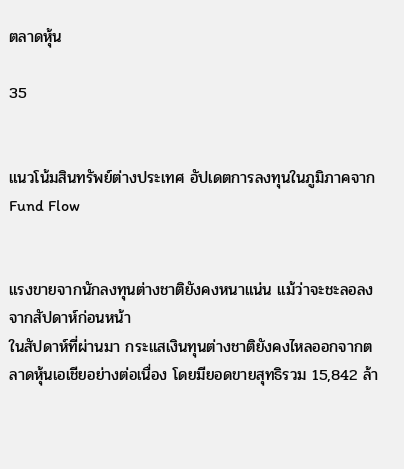ตลาดหุ้น

35


แนวโน้มสินทรัพย์ต่างประเทศ อัปเดตการลงทุนในภูมิภาคจาก Fund Flow


แรงขายจากนักลงทุนต่างชาติยังคงหนาแน่น แม้ว่าจะชะลอลงจากสัปดาห์ก่อนหน้า
ในสัปดาห์ที่ผ่านมา กระแสเงินทุนต่างชาติยังคงไหลออกจากตลาดหุ้นเอเชียอย่างต่อเนื่อง โดยมียอดขายสุทธิรวม 15,842 ล้า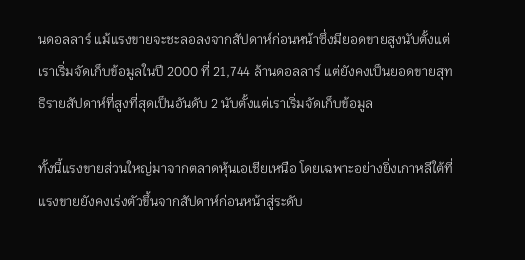นดอลลาร์ แม้แรงขายจะชะลอลงจากสัปดาห์ก่อนหน้าซึ่งมียอดขายสูงนับตั้งแต่เราเริ่มจัดเก็บข้อมูลในปี 2000 ที่ 21,744 ล้านดอลลาร์ แต่ยังคงเป็นยอดขายสุทธิรายสัปดาห์ที่สูงที่สุดเป็นอันดับ 2 นับตั้งแต่เราเริ่มจัดเก็บข้อมูล

ทั้งนี้แรงขายส่วนใหญ่มาจากตลาดหุ้นเอเชียเหนือ โดยเฉพาะอย่างยิ่งเกาหลีใต้ที่แรงขายยังคงเร่งตัวขึ้นจากสัปดาห์ก่อนหน้าสู่ระดับ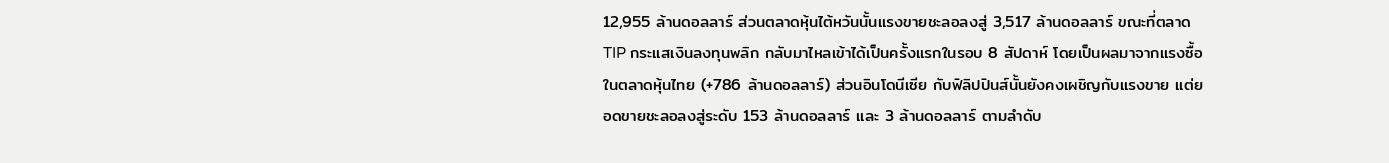12,955 ล้านดอลลาร์ ส่วนตลาดหุ้นไต้หวันนั้นแรงขายชะลอลงสู่ 3,517 ล้านดอลลาร์ ขณะที่ตลาด TIP กระแสเงินลงทุนพลิก กลับมาไหลเข้าได้เป็นครั้งแรกในรอบ 8 สัปดาห์ โดยเป็นผลมาจากแรงซื้อในตลาดหุ้นไทย (+786 ล้านดอลลาร์) ส่วนอินโดนีเซีย กับฟิลิปปินส์นั้นยังคงเผชิญกับแรงขาย แต่ยอดขายชะลอลงสู่ระดับ 153 ล้านดอลลาร์ และ 3 ล้านดอลลาร์ ตามลำดับ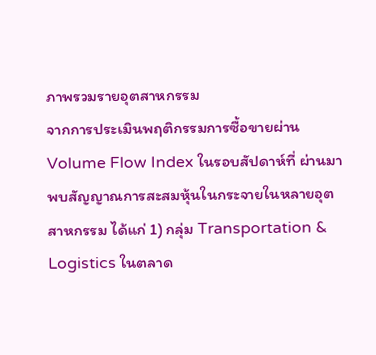ภาพรวมรายอุตสาหกรรม
จากการประเมินพฤติกรรมการซื้อขายผ่าน Volume Flow Index ในรอบสัปดาห์ที่ ผ่านมา พบสัญญาณการสะสมหุ้นในกระจายในหลายอุตสาหกรรม ได้แก่ 1) กลุ่ม Transportation & Logistics ในตลาด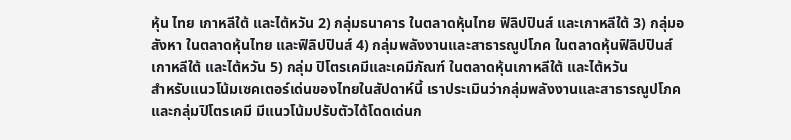หุ้น ไทย เกาหลีใต้ และไต้หวัน 2) กลุ่มธนาคาร ในตลาดหุ้นไทย ฟิลิปปินส์ และเกาหลีใต้ 3) กลุ่มอสังหา ในตลาดหุ้นไทย และฟิลิปปินส์ 4) กลุ่มพลังงานและสาธารณูปโภค ในตลาดหุ้นฟิลิปปินส์ เกาหลีใต้ และไต้หวัน 5) กลุ่ม ปิโตรเคมีและเคมีภัณฑ์ ในตลาดหุ้นเกาหลีใต้ และไต้หวัน
สำหรับแนวโน้มเซคเตอร์เด่นของไทยในสัปดาห์นี้ เราประเมินว่ากลุ่มพลังงานและสาธารณูปโภค และกลุ่มปิโตรเคมี มีแนวโน้มปรับตัวได้โดดเด่นก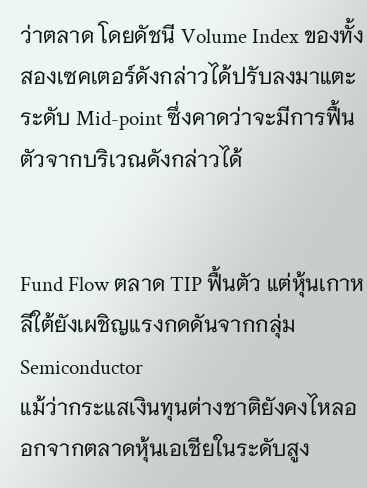ว่าตลาด โดยดัชนี Volume Index ของทั้งสองเซคเตอร์ดังกล่าวได้ปรับลงมาแตะระดับ Mid-point ซึ่งคาดว่าจะมีการฟื้นตัวจากบริเวณดังกล่าวได้


Fund Flow ตลาด TIP ฟื้นตัว แต่หุ้นเกาหลีใต้ยังเผชิญแรงกดดันจากกลุ่ม Semiconductor
แม้ว่ากระแสเงินทุนต่างชาติยังคงไหลออกจากตลาดหุ้นเอเชียในระดับสูง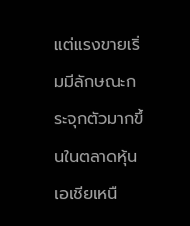แต่แรงขายเริ่มมีลักษณะกระจุกตัวมากขึ้นในตลาดหุ้นเอเชียเหนื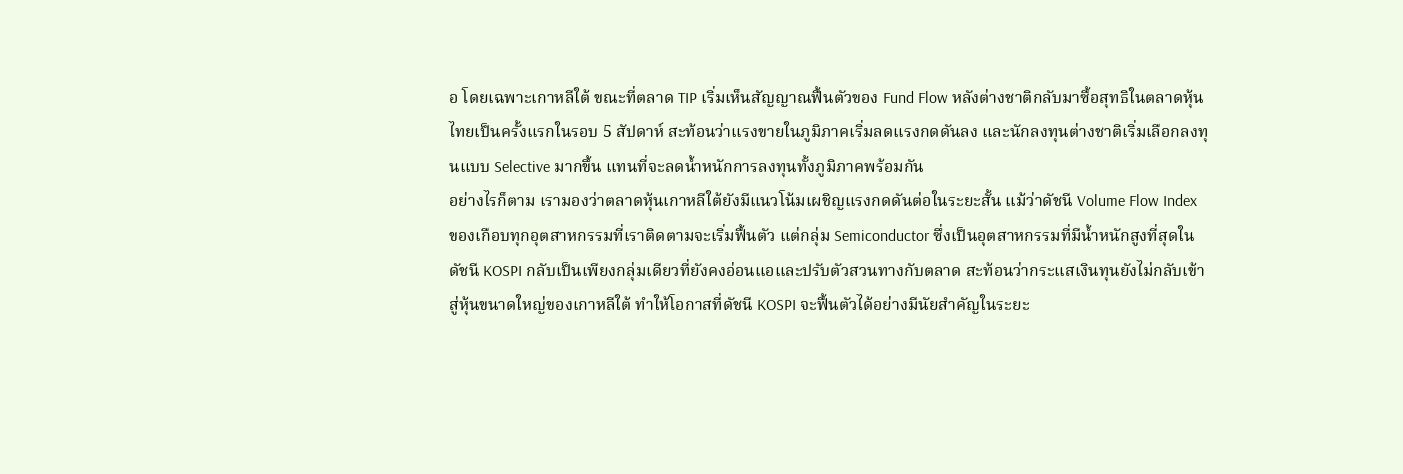อ โดยเฉพาะเกาหลีใต้ ขณะที่ตลาด TIP เริ่มเห็นสัญญาณฟื้นตัวของ Fund Flow หลังต่างชาติกลับมาซื้อสุทธิในตลาดหุ้นไทยเป็นครั้งแรกในรอบ 5 สัปดาห์ สะท้อนว่าแรงขายในภูมิภาคเริ่มลดแรงกดดันลง และนักลงทุนต่างชาติเริ่มเลือกลงทุนแบบ Selective มากขึ้น แทนที่จะลดน้ำหนักการลงทุนทั้งภูมิภาคพร้อมกัน
อย่างไรก็ตาม เรามองว่าตลาดหุ้นเกาหลีใต้ยังมีแนวโน้มเผชิญแรงกดดันต่อในระยะสั้น แม้ว่าดัชนี Volume Flow Index ของเกือบทุกอุตสาหกรรมที่เราติดตามจะเริ่มฟื้นตัว แต่กลุ่ม Semiconductor ซึ่งเป็นอุตสาหกรรมที่มีน้ำหนักสูงที่สุดในดัชนี KOSPI กลับเป็นเพียงกลุ่มเดียวที่ยังคงอ่อนแอและปรับตัวสวนทางกับตลาด สะท้อนว่ากระแสเงินทุนยังไม่กลับเข้าสู่หุ้นขนาดใหญ่ของเกาหลีใต้ ทำให้โอกาสที่ดัชนี KOSPI จะฟื้นตัวได้อย่างมีนัยสำคัญในระยะ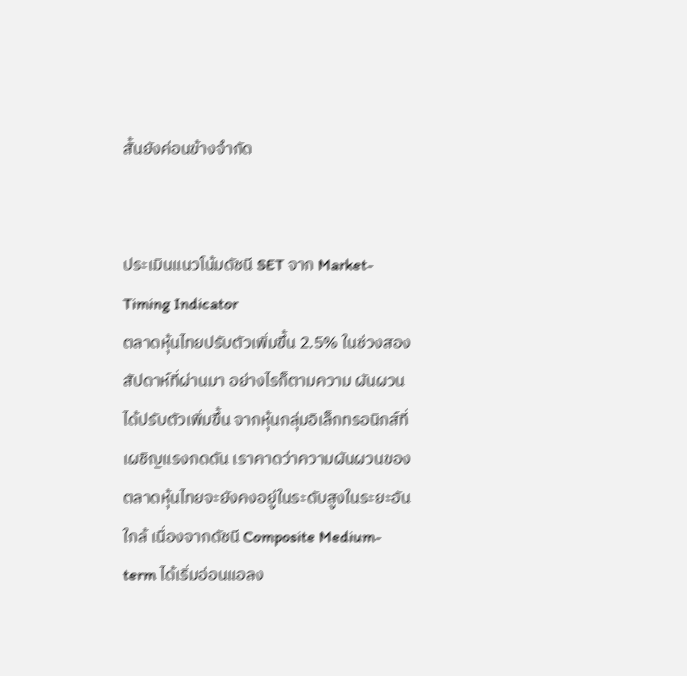สั้นยังค่อนข้างจำกัด


ประเมินแนวโน้มดัชนี SET จาก Market-Timing Indicator
ตลาดหุ้นไทยปรับตัวเพิ่มขึ้น 2.5% ในช่วงสองสัปดาห์ที่ผ่านมา อย่างไรก็ตามความ ผันผวนได้ปรับตัวเพิ่มขึ้น จากหุ้นกลุ่มอิเล็กทรอนิกส์ที่เผชิญแรงกดดัน เราคาดว่าความผันผวนของตลาดหุ้นไทยจะยังคงอยู่ในระดับสูงในระยะอันใกล้ เนื่องจากดัชนี Composite Medium-term ได้เริ่มอ่อนแอลง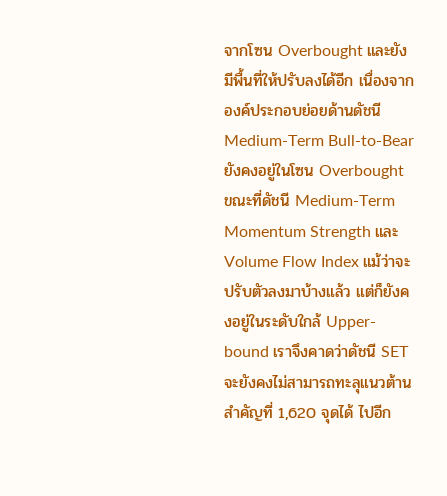จากโซน Overbought และยังมีพื้นที่ให้ปรับลงได้อีก เนื่องจากองค์ประกอบย่อยด้านดัชนี Medium-Term Bull-to-Bear ยังคงอยู่ในโซน Overbought ขณะที่ดัชนี Medium-Term Momentum Strength และ Volume Flow Index แม้ว่าจะปรับตัวลงมาบ้างแล้ว แต่ก็ยังคงอยู่ในระดับใกล้ Upper-bound เราจึงคาดว่าดัชนี SET จะยังคงไม่สามารถทะลุแนวต้านสำคัญที่ 1,620 จุดได้ ไปอีก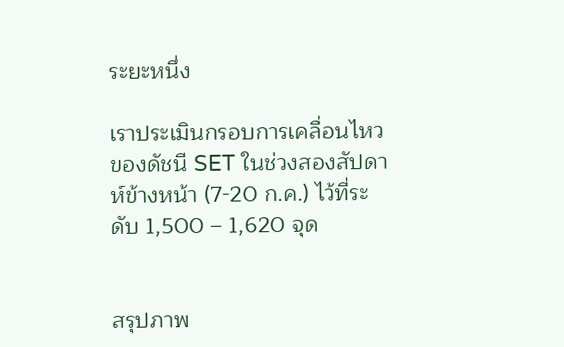ระยะหนึ่ง

เราประเมินกรอบการเคลื่อนไหวของดัชนี SET ในช่วงสองสัปดาห์ข้างหน้า (7-20 ก.ค.) ไว้ที่ระดับ 1,500 – 1,620 จุด


สรุปภาพ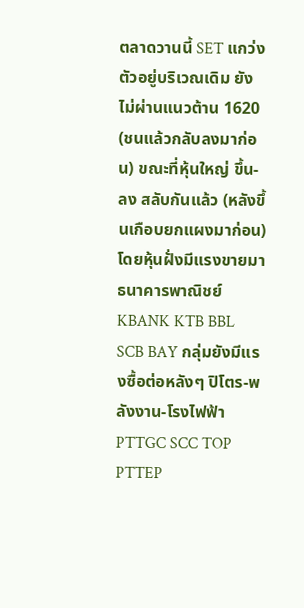ตลาดวานนี้ SET แกว่งตัวอยู่บริเวณเดิม ยังไม่ผ่านแนวต้าน 1620 (ชนแล้วกลับลงมาก่อน) ขณะที่หุ้นใหญ่ ขึ้น-ลง สลับกันแล้ว (หลังขึ้นเกือบยกแผงมาก่อน) โดยหุ้นฝั่งมีแรงขายมา ธนาคารพาณิชย์ KBANK KTB BBL SCB BAY กลุ่มยังมีแรงซื้อต่อหลังๆ ปิโตร-พลังงาน-โรงไฟฟ้า PTTGC SCC TOP PTTEP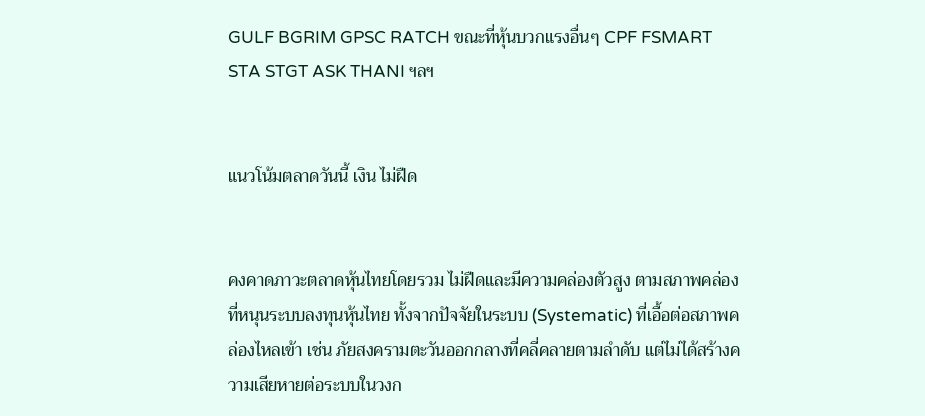GULF BGRIM GPSC RATCH ขณะที่หุ้นบวกแรงอื่นๆ CPF FSMART STA STGT ASK THANI ฯลฯ


แนวโน้มตลาดวันนี้ เงิน ไม่ฝืด


คงคาดภาวะตลาดหุ้นไทยโดยรวม ไม่ฝืดและมีความคล่องตัวสูง ตามสภาพคล่องที่หนุนระบบลงทุนหุ้นไทย ทั้งจากปัจจัยในระบบ (Systematic) ที่เอื้อต่อสภาพคล่องไหลเข้า เช่น ภัยสงครามตะวันออกกลางที่คลี่คลายตามลำดับ แต่ไม่ได้สร้างความเสียหายต่อระบบในวงก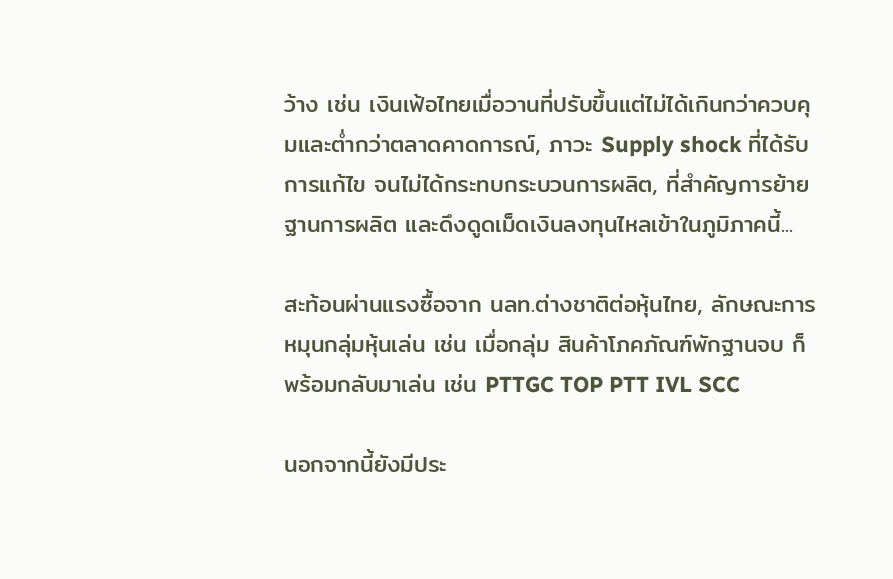ว้าง เช่น เงินเฟ้อไทยเมื่อวานที่ปรับขึ้นแต่ไม่ได้เกินกว่าควบคุมและต่ำกว่าตลาดคาดการณ์, ภาวะ Supply shock ที่ได้รับการแก้ไข จนไม่ได้กระทบกระบวนการผลิต, ที่สำคัญการย้ายฐานการผลิต และดึงดูดเม็ดเงินลงทุนไหลเข้าในภูมิภาคนี้...

สะท้อนผ่านแรงซื้อจาก นลท.ต่างชาติต่อหุ้นไทย, ลักษณะการหมุนกลุ่มหุ้นเล่น เช่น เมื่อกลุ่ม สินค้าโภคภัณฑ์พักฐานจบ ก็พร้อมกลับมาเล่น เช่น PTTGC TOP PTT IVL SCC

นอกจากนี้ยังมีประ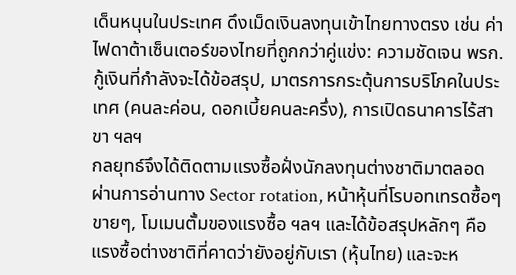เด็นหนุนในประเทศ ดึงเม็ดเงินลงทุนเข้าไทยทางตรง เช่น ค่าไฟดาต้าเซ็นเตอร์ของไทยที่ถูกกว่าคู่แข่ง: ความชัดเจน พรก.กู้เงินที่กำลังจะได้ข้อสรุป, มาตรการกระตุ้นการบริโภคในประเทศ (คนละค่อน, ดอกเบี้ยคนละครึ่ง), การเปิดธนาคารไร้สาขา ฯลฯ
กลยุทธ์จึงได้ติดตามแรงซื้อฝั่งนักลงทุนต่างชาติมาตลอด ผ่านการอ่านทาง Sector rotation, หน้าหุ้นที่โรบอทเทรดซื้อๆขายๆ, โมเมนตั้มของแรงซื้อ ฯลฯ และได้ข้อสรุปหลักๆ คือ แรงซื้อต่างชาติที่คาดว่ายังอยู่กับเรา (หุ้นไทย) และจะห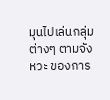มุนไปเล่นกลุ่มต่างๆ ตามจังหวะ ของการ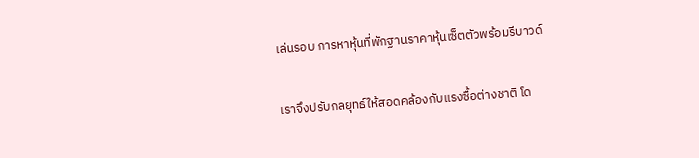เล่นรอบ การหาหุ้นที่พักฐานราคาหุ้นเซ็ตตัวพร้อมรีบาวด์

เราจึงปรับกลยุทธ์ให้สอดคล้องกับแรงซื้อต่างชาติ โด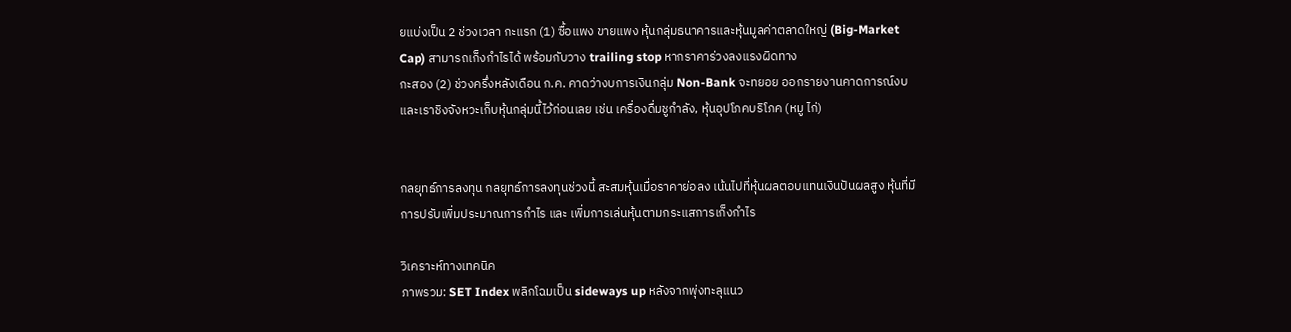ยแบ่งเป็น 2 ช่วงเวลา กะแรก (1) ซื้อแพง ขายแพง หุ้นกลุ่มธนาคารและหุ้นมูลค่าตลาดใหญ่ (Big-Market Cap) สามารถเก็งกำไรได้ พร้อมกับวาง trailing stop หากราคาร่วงลงแรงผิดทาง
กะสอง (2) ช่วงครึ่งหลังเดือน ก.ค. คาดว่างบการเงินกลุ่ม Non-Bank จะทยอย ออกรายงานคาดการณ์งบ และเราชิงจังหวะเก็บหุ้นกลุ่มนี้ไว้ก่อนเลย เช่น เครื่องดื่มชูกำลัง, หุ้นอุปโภคบริโภค (หมู ไก่)


กลยุทธ์การลงทุน กลยุทธ์การลงทุนช่วงนี้ สะสมหุ้นเมื่อราคาย่อลง เน้นไปที่หุ้นผลตอบแทนเงินปันผลสูง หุ้นที่มีการปรับเพิ่มประมาณการกำไร และ เพิ่มการเล่นหุ้นตามกระแสการเก็งกำไร

วิเคราะห์ทางเทคนิค
ภาพรวม: SET Index พลิกโฉมเป็น sideways up หลังจากพุ่งทะลุแนว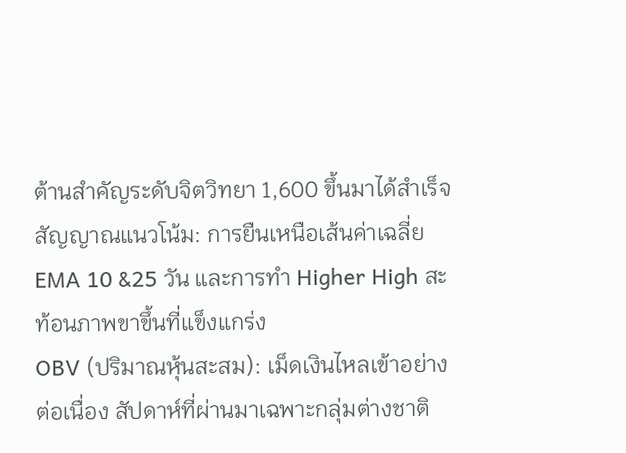ต้านสำคัญระดับจิตวิทยา 1,600 ขึ้นมาได้สำเร็จ
สัญญาณแนวโน้ม: การยืนเหนือเส้นค่าเฉลี่ย EMA 10 &25 วัน และการทำ Higher High สะท้อนภาพขาขึ้นที่แข็งแกร่ง
OBV (ปริมาณหุ้นสะสม): เม็ดเงินไหลเข้าอย่างต่อเนื่อง สัปดาห์ที่ผ่านมาเฉพาะกลุ่มต่างชาติ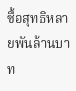ซื้อสุทธิหลายพันล้านบาท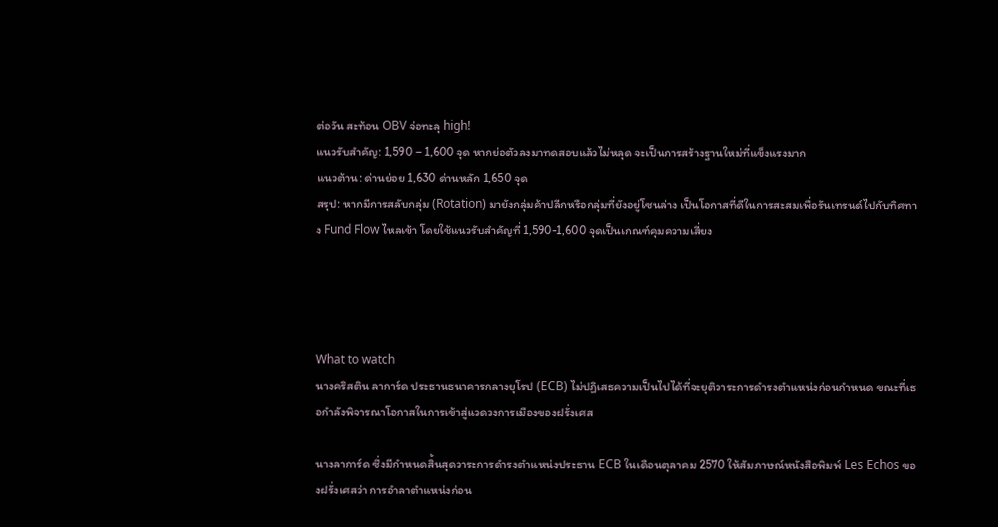ต่อวัน สะท้อน OBV จ่อทะลุ high!
แนวรับสำคัญ: 1,590 – 1,600 จุด หากย่อตัวลงมาทดสอบแล้วไม่หลุด จะเป็นการสร้างฐานใหม่ที่แข็งแรงมาก
แนวต้าน: ด่านย่อย 1,630 ด่านหลัก 1,650 จุด
สรุป: หากมีการสลับกลุ่ม (Rotation) มายังกลุ่มค้าปลีกหรือกลุ่มที่ยังอยู่โซนล่าง เป็นโอกาสที่ดีในการสะสมเพื่อรันเทรนด์ไปกับทิศทาง Fund Flow ไหลเข้า โดยใช้แนวรับสำคัญที่ 1,590-1,600 จุดเป็นเกณฑ์คุมความเสี่ยง




What to watch
นางคริสติน ลาการ์ด ประธานธนาคารกลางยุโรป (ECB) ไม่ปฏิเสธความเป็นไปได้ที่จะยุติวาระการดำรงตำแหน่งก่อนกำหนด ขณะที่เธอกำลังพิจารณาโอกาสในการเข้าสู่แวดวงการเมืองของฝรั่งเศส

นางลาการ์ด ซึ่งมีกำหนดสิ้นสุดวาระการดำรงตำแหน่งประธาน ECB ในเดือนตุลาคม 2570 ให้สัมภาษณ์หนังสือพิมพ์ Les Echos ของฝรั่งเศสว่า การอำลาตำแหน่งก่อน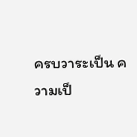ครบวาระเป็น ความเป็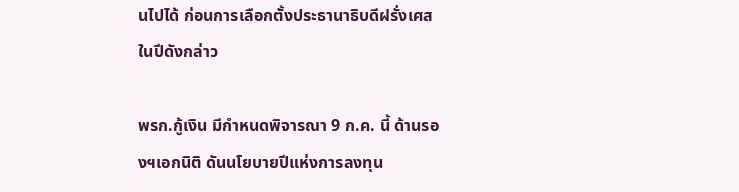นไปได้ ก่อนการเลือกตั้งประธานาธิบดีฝรั่งเศสในปีดังกล่าว

พรก.กู้เงิน มีกำหนดพิจารณา 9 ก.ค. นี้ ด้านรองฯเอกนิติ ดันนโยบายปีแห่งการลงทุน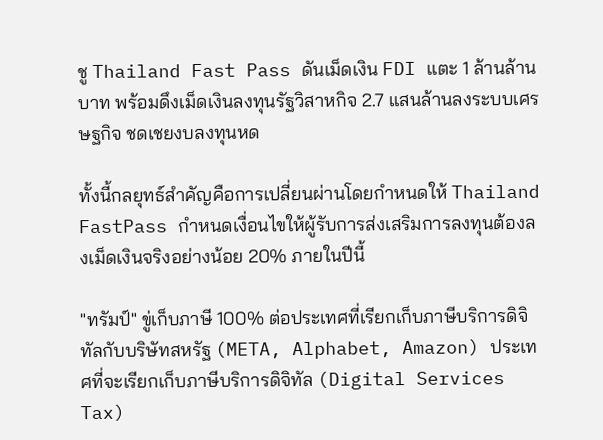ชู Thailand Fast Pass ดันเม็ดเงิน FDI แตะ 1 ล้านล้านบาท พร้อมดึงเม็ดเงินลงทุนรัฐวิสาหกิจ 2.7 แสนล้านลงระบบเศรษฐกิจ ชดเชยงบลงทุนหด

ทั้งนี้กลยุทธ์สำคัญคือการเปลี่ยนผ่านโดยกำหนดให้ Thailand FastPass กำหนดเงื่อนไขให้ผู้รับการส่งเสริมการลงทุนต้องลงเม็ดเงินจริงอย่างน้อย 20% ภายในปีนี้

"ทรัมป์" ขู่เก็บภาษี 100% ต่อประเทศที่เรียกเก็บภาษีบริการดิจิทัลกับบริษัทสหรัฐ (META, Alphabet, Amazon) ประเทศที่จะเรียกเก็บภาษีบริการดิจิทัล (Digital Services Tax)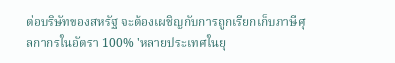ต่อบริษัทของสหรัฐ จะต้องเผชิญกับการถูกเรียกเก็บภาษีศุลกากรในอัตรา 100% 'หลายประเทศในยุ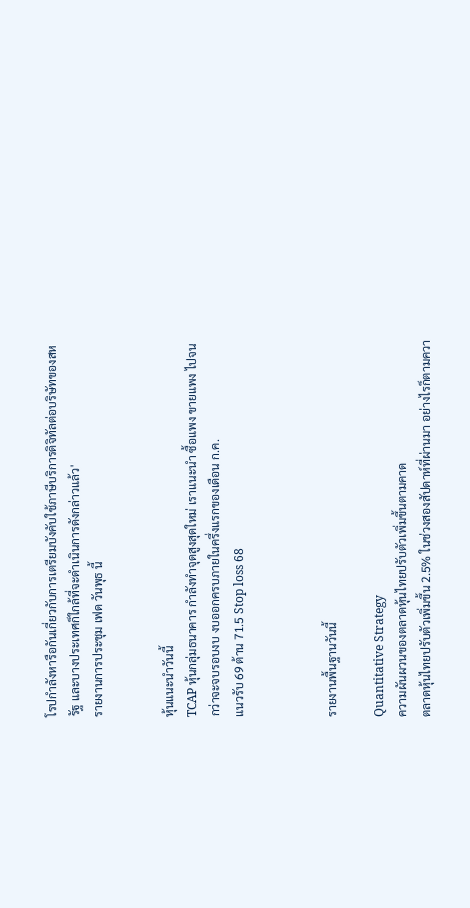โรปกำลังหารือกันเกี่ยวกับการเตรียมบังคับใช้ภาษีบริการดิจิทัลต่อบริษัทของสหรัฐ และบางประเทศก็ใกล้ที่จะดำเนินการดังกล่าวแล้ว'
รายงานการประชุม เฟด วันพุธ นี้


หุ้นแนะนำวันนี้
TCAP หุ้นกลุ่มธนาคาร กำลังทำจุดสูงสุดใหม่ เราแนะนำ ซื้อแพง ขายแพง ไปจนกว่าจะจบรอบงบ งบออกครบภายในครึ่งแรกของเดือน ก.ค.
แนวรับ 69 ต้าน 71.5 Stop loss 68



รายงานพื้นฐานวันนี้

Quantitative Strategy
ความผันผวนของตลาดหุ้นไทยปรับตัวเพิ่มขึ้นตามคาด
ตลาดหุ้นไทยปรับตัวเพิ่มขึ้น 2.5% ในช่วงสองสัปดาห์ที่ผ่านมา อย่างไรก็ตามควา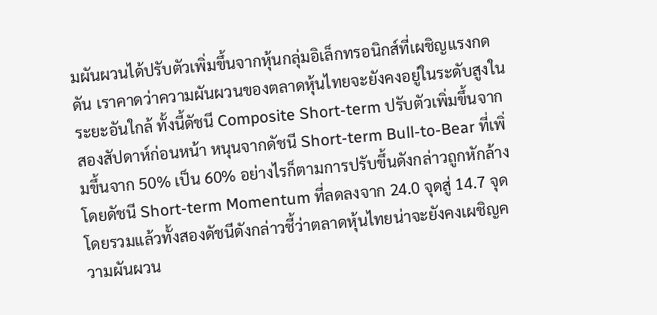มผันผวนได้ปรับตัวเพิ่มขึ้นจากหุ้นกลุ่มอิเล็กทรอนิกส์ที่เผชิญแรงกดดัน เราคาดว่าความผันผวนของตลาดหุ้นไทยจะยังคงอยู่ในระดับสูงในระยะอันใกล้ ทั้งนี้ดัชนี Composite Short-term ปรับตัวเพิ่มขึ้นจากสองสัปดาห์ก่อนหน้า หนุนจากดัชนี Short-term Bull-to-Bear ที่เพิ่มขึ้นจาก 50% เป็น 60% อย่างไรก็ตามการปรับขึ้นดังกล่าวถูกหักล้างโดยดัชนี Short-term Momentum ที่ลดลงจาก 24.0 จุดสู่ 14.7 จุด โดยรวมแล้วทั้งสองดัชนีดังกล่าวชี้ว่าตลาดหุ้นไทยน่าจะยังคงเผชิญความผันผวน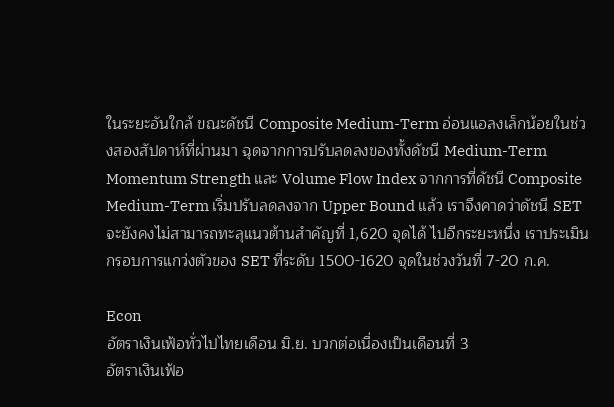ในระยะอันใกล้ ขณะดัชนี Composite Medium-Term อ่อนแอลงเล็กน้อยในช่วงสองสัปดาห์ที่ผ่านมา ฉุดจากการปรับลดลงของทั้งดัชนี Medium-Term Momentum Strength และ Volume Flow Index จากการที่ดัชนี Composite Medium-Term เริ่มปรับลดลงจาก Upper Bound แล้ว เราจึงคาดว่าดัชนี SET จะยังคงไม่สามารถทะลุแนวต้านสำคัญที่ 1,620 จุดได้ ไปอีกระยะหนึ่ง เราประเมินกรอบการแกว่งตัวของ SET ที่ระดับ 1500-1620 จุดในช่วงวันที่ 7-20 ก.ค.

Econ
อัตราเงินเฟ้อทั่วไปไทยเดือน มิ.ย. บวกต่อเนื่องเป็นเดือนที่ 3
อัตราเงินเฟ้อ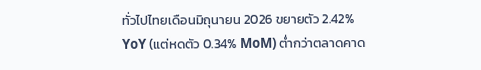ทั่วไปไทยเดือนมิถุนายน 2026 ขยายตัว 2.42% YoY (แต่หดตัว 0.34% MoM) ต่ำกว่าตลาดคาด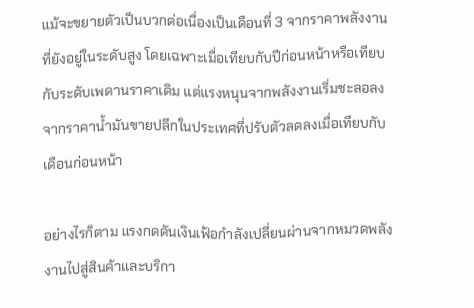แม้จะขยายตัวเป็นบวกต่อเนื่องเป็นเดือนที่ 3 จากราคาพลังงานที่ยังอยู่ในระดับสูง โดยเฉพาะเมื่อเทียบกับปีก่อนหน้าหรือเทียบกับระดับเพดานราคาเดิม แต่แรงหนุนจากพลังงานเริ่มชะลอลงจากราคาน้ำมันขายปลีกในประเทศที่ปรับตัวลดลงเมื่อเทียบกับเดือนก่อนหน้า

อย่างไรก็ตาม แรงกดดันเงินเฟ้อกำลังเปลี่ยนผ่านจากหมวดพลังงานไปสู่สินค้าและบริกา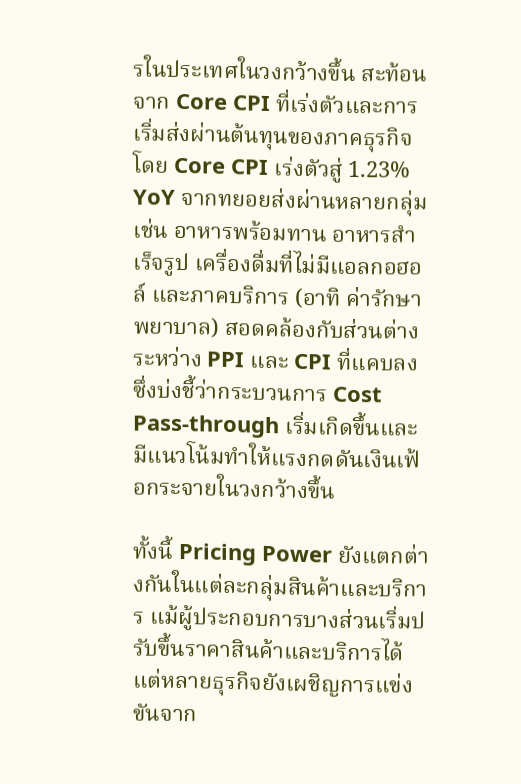รในประเทศในวงกว้างขึ้น สะท้อนจาก Core CPI ที่เร่งตัวและการเริ่มส่งผ่านต้นทุนของภาคธุรกิจ โดย Core CPI เร่งตัวสู่ 1.23% YoY จากทยอยส่งผ่านหลายกลุ่ม เช่น อาหารพร้อมทาน อาหารสำเร็จรูป เครื่องดื่มที่ไม่มีแอลกอฮอล์ และภาคบริการ (อาทิ ค่ารักษาพยาบาล) สอดคล้องกับส่วนต่างระหว่าง PPI และ CPI ที่แคบลง ซึ่งบ่งชี้ว่ากระบวนการ Cost Pass-through เริ่มเกิดขึ้นและมีแนวโน้มทำให้แรงกดดันเงินเฟ้อกระจายในวงกว้างขึ้น

ทั้งนี้ Pricing Power ยังแตกต่างกันในแต่ละกลุ่มสินค้าและบริการ แม้ผู้ประกอบการบางส่วนเริ่มปรับขึ้นราคาสินค้าและบริการได้ แต่หลายธุรกิจยังเผชิญการแข่งขันจาก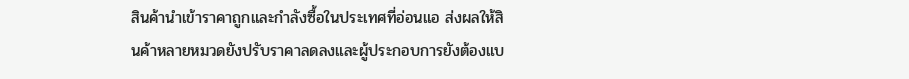สินค้านำเข้าราคาถูกและกำลังซื้อในประเทศที่อ่อนแอ ส่งผลให้สินค้าหลายหมวดยังปรับราคาลดลงและผู้ประกอบการยังต้องแบ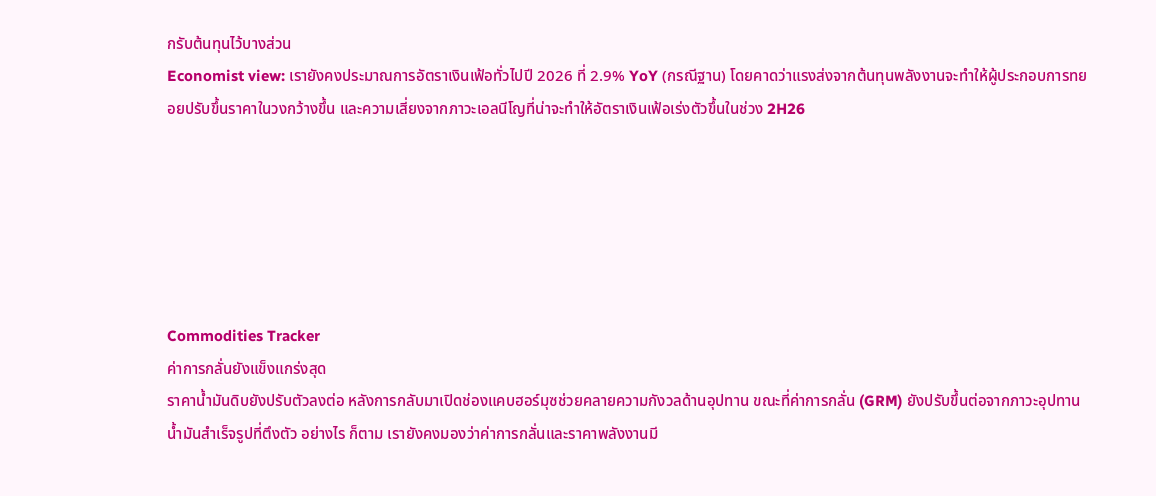กรับต้นทุนไว้บางส่วน
Economist view: เรายังคงประมาณการอัตราเงินเฟ้อทั่วไปปี 2026 ที่ 2.9% YoY (กรณีฐาน) โดยคาดว่าแรงส่งจากต้นทุนพลังงานจะทำให้ผู้ประกอบการทยอยปรับขึ้นราคาในวงกว้างขึ้น และความเสี่ยงจากภาวะเอลนีโญที่น่าจะทำให้อัตราเงินเฟ้อเร่งตัวขึ้นในช่วง 2H26






Commodities Tracker
ค่าการกลั่นยังแข็งแกร่งสุด
ราคาน้ำมันดิบยังปรับตัวลงต่อ หลังการกลับมาเปิดช่องแคบฮอร์มุซช่วยคลายความกังวลด้านอุปทาน ขณะที่ค่าการกลั่น (GRM) ยังปรับขึ้นต่อจากภาวะอุปทานน้ำมันสำเร็จรูปที่ตึงตัว อย่างไร ก็ตาม เรายังคงมองว่าค่าการกลั่นและราคาพลังงานมี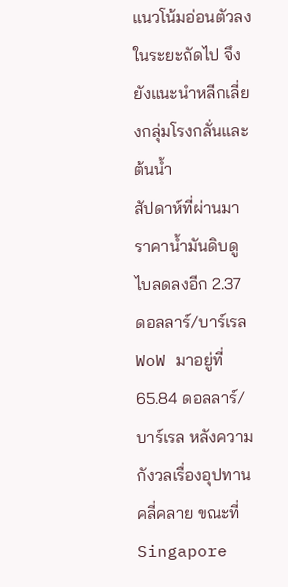แนวโน้มอ่อนตัวลงในระยะถัดไป จึงยังแนะนำหลีกเลี่ยงกลุ่มโรงกลั่นและต้นน้ำ
สัปดาห์ที่ผ่านมา ราคาน้ำมันดิบดูไบลดลงอีก 2.37 ดอลลาร์/บาร์เรล WoW มาอยู่ที่ 65.84 ดอลลาร์/บาร์เรล หลังความกังวลเรื่องอุปทานคลี่คลาย ขณะที่ Singapore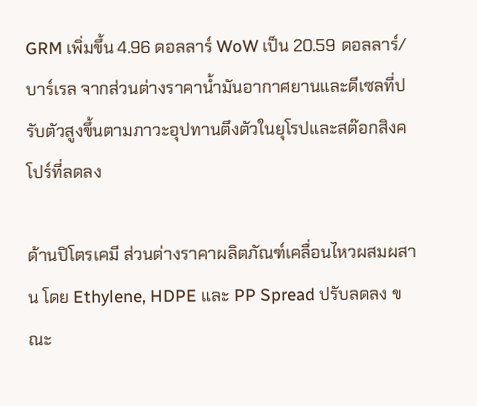GRM เพิ่มขึ้น 4.96 ดอลลาร์ WoW เป็น 20.59 ดอลลาร์/บาร์เรล จากส่วนต่างราคาน้ำมันอากาศยานและดีเซลที่ปรับตัวสูงขึ้นตามภาวะอุปทานตึงตัวในยุโรปและสต๊อกสิงคโปร์ที่ลดลง

ด้านปิโตรเคมี ส่วนต่างราคาผลิตภัณฑ์เคลื่อนไหวผสมผสาน โดย Ethylene, HDPE และ PP Spread ปรับลดลง ขณะ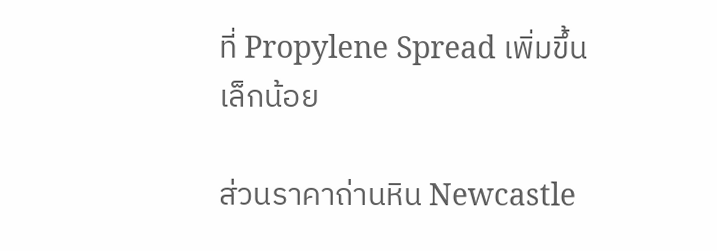ที่ Propylene Spread เพิ่มขึ้นเล็กน้อย

ส่วนราคาถ่านหิน Newcastle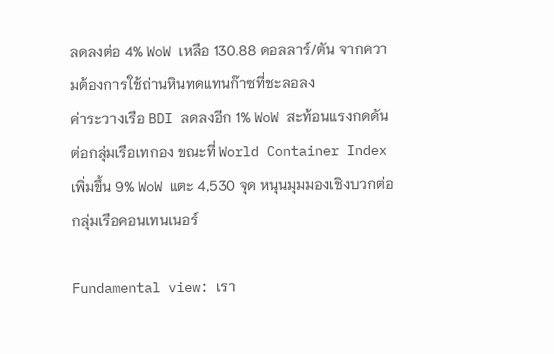ลดลงต่อ 4% WoW เหลือ 130.88 ดอลลาร์/ตัน จากความต้องการใช้ถ่านหินทดแทนก๊าซที่ชะลอลง
ค่าระวางเรือ BDI ลดลงอีก 1% WoW สะท้อนแรงกดดันต่อกลุ่มเรือเทกอง ขณะที่ World Container Index เพิ่มขึ้น 9% WoW แตะ 4,530 จุด หนุนมุมมองเชิงบวกต่อกลุ่มเรือคอนเทนเนอร์

Fundamental view: เรา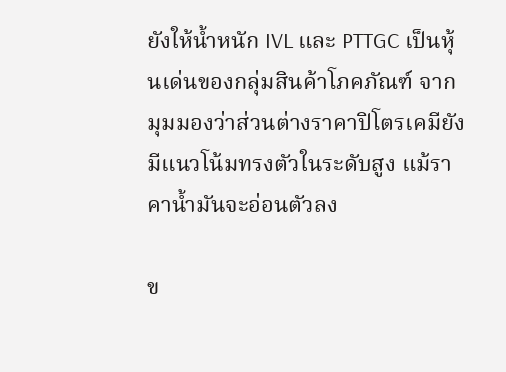ยังให้น้ำหนัก IVL และ PTTGC เป็นหุ้นเด่นของกลุ่มสินค้าโภคภัณฑ์ จากมุมมองว่าส่วนต่างราคาปิโตรเคมียังมีแนวโน้มทรงตัวในระดับสูง แม้ราคาน้ำมันจะอ่อนตัวลง

ข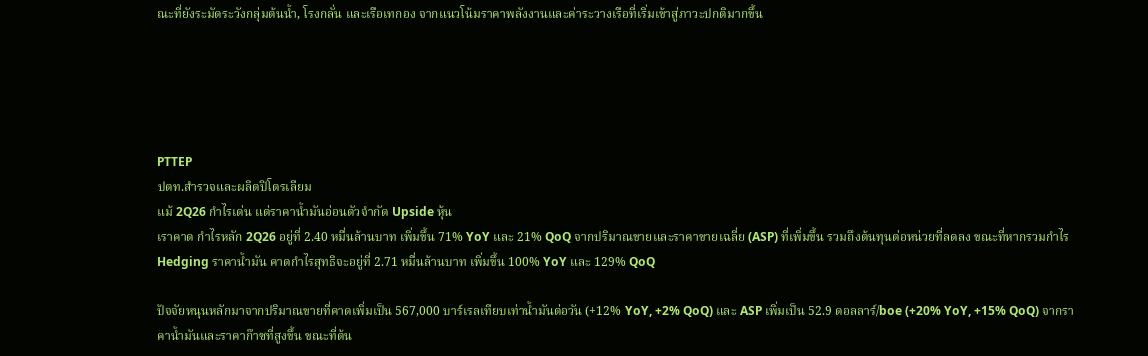ณะที่ยังระมัดระวังกลุ่มต้นน้ำ, โรงกลั่น และเรือเทกอง จากแนวโน้มราคาพลังงานและค่าระวางเรือที่เริ่มเข้าสู่ภาวะปกติมากขึ้น





PTTEP
ปตท.สำรวจและผลิตปิโตรเลียม
แม้ 2Q26 กำไรเด่น แต่ราคาน้ำมันอ่อนตัวจำกัด Upside หุ้น
เราคาด กำไรหลัก 2Q26 อยู่ที่ 2.40 หมื่นล้านบาท เพิ่มขึ้น 71% YoY และ 21% QoQ จากปริมาณขายและราคาขายเฉลี่ย (ASP) ที่เพิ่มขึ้น รวมถึงต้นทุนต่อหน่วยที่ลดลง ขณะที่หากรวมกำไร Hedging ราคาน้ำมัน คาดกำไรสุทธิจะอยู่ที่ 2.71 หมื่นล้านบาท เพิ่มขึ้น 100% YoY และ 129% QoQ

ปัจจัยหนุนหลักมาจากปริมาณขายที่คาดเพิ่มเป็น 567,000 บาร์เรลเทียบเท่าน้ำมันต่อวัน (+12% YoY, +2% QoQ) และ ASP เพิ่มเป็น 52.9 ดอลลาร์/boe (+20% YoY, +15% QoQ) จากราคาน้ำมันและราคาก๊าซที่สูงขึ้น ขณะที่ต้น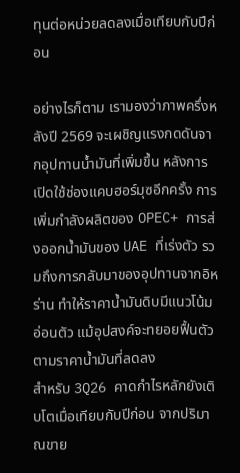ทุนต่อหน่วยลดลงเมื่อเทียบกับปีก่อน

อย่างไรก็ตาม เรามองว่าภาพครึ่งหลังปี 2569 จะเผชิญแรงกดดันจากอุปทานน้ำมันที่เพิ่มขึ้น หลังการเปิดใช้ช่องแคบฮอร์มุซอีกครั้ง การเพิ่มกำลังผลิตของ OPEC+ การส่งออกน้ำมันของ UAE ที่เร่งตัว รวมถึงการกลับมาของอุปทานจากอิหร่าน ทำให้ราคาน้ำมันดิบมีแนวโน้มอ่อนตัว แม้อุปสงค์จะทยอยฟื้นตัวตามราคาน้ำมันที่ลดลง
สำหรับ 3Q26 คาดกำไรหลักยังเติบโตเมื่อเทียบกับปีก่อน จากปริมาณขาย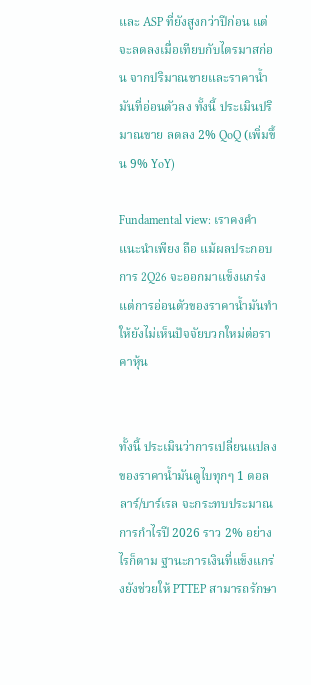และ ASP ที่ยังสูงกว่าปีก่อน แต่จะลดลงเมื่อเทียบกับไตรมาสก่อน จากปริมาณขายและราคาน้ำมันที่อ่อนตัวลง ทั้งนี้ ประเมินปริมาณขาย ลดลง 2% QoQ (เพิ่มขึ้น 9% YoY)

Fundamental view: เราคงคำแนะนำเพียง ถือ แม้ผลประกอบการ 2Q26 จะออกมาแข็งแกร่ง แต่การอ่อนตัวของราคาน้ำมันทำให้ยังไม่เห็นปัจจัยบวกใหม่ต่อราคาหุ้น


ทั้งนี้ ประเมินว่าการเปลี่ยนแปลงของราคาน้ำมันดูไบทุกๆ 1 ดอลลาร์/บาร์เรล จะกระทบประมาณการกำไรปี 2026 ราว 2% อย่างไรก็ตาม ฐานะการเงินที่แข็งแกร่งยังช่วยให้ PTTEP สามารถรักษา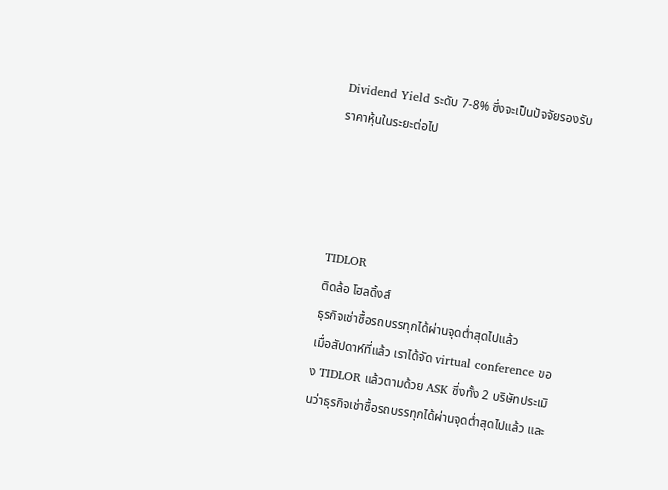Dividend Yield ระดับ 7-8% ซึ่งจะเป็นปัจจัยรองรับราคาหุ้นในระยะต่อไป




TIDLOR
ติดล้อ โฮลดิ้งส์
ธุรกิจเช่าซื้อรถบรรทุกได้ผ่านจุดต่ำสุดไปแล้ว
เมื่อสัปดาห์ที่แล้ว เราได้จัด virtual conference ของ TIDLOR แล้วตามด้วย ASK ซึ่งทั้ง 2 บริษัทประเมินว่าธุรกิจเช่าซื้อรถบรรทุกได้ผ่านจุดต่ำสุดไปแล้ว และ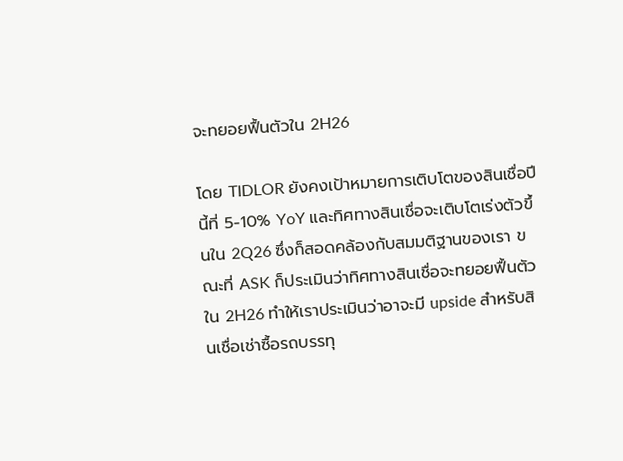จะทยอยฟื้นตัวใน 2H26

โดย TIDLOR ยังคงเป้าหมายการเติบโตของสินเชื่อปีนี้ที่ 5-10% YoY และทิศทางสินเชื่อจะเติบโตเร่งตัวขึ้นใน 2Q26 ซึ่งก็สอดคล้องกับสมมติฐานของเรา ขณะที่ ASK ก็ประเมินว่าทิศทางสินเชื่อจะทยอยฟื้นตัวใน 2H26 ทำให้เราประเมินว่าอาจะมี upside สำหรับสินเชื่อเช่าซื้อรถบรรทุ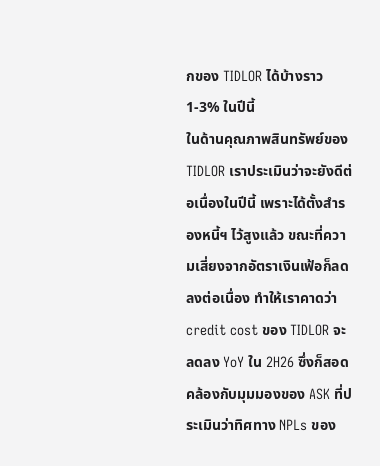กของ TIDLOR ได้บ้างราว 1-3% ในปีนี้
ในด้านคุณภาพสินทรัพย์ของ TIDLOR เราประเมินว่าจะยังดีต่อเนื่องในปีนี้ เพราะได้ตั้งสำรองหนี้ฯ ไว้สูงแล้ว ขณะที่ความเสี่ยงจากอัตราเงินเฟ้อก็ลดลงต่อเนื่อง ทำให้เราคาดว่า credit cost ของ TIDLOR จะลดลง YoY ใน 2H26 ซึ่งก็สอดคล้องกับมุมมองของ ASK ที่ประเมินว่าทิศทาง NPLs ของ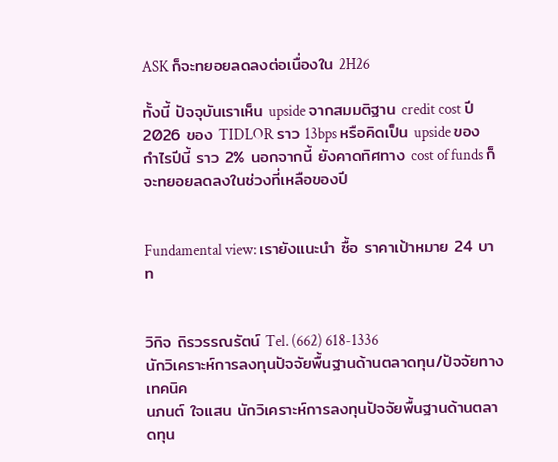ASK ก็จะทยอยลดลงต่อเนื่องใน 2H26

ทั้งนี้ ปัจจุบันเราเห็น upside จากสมมติฐาน credit cost ปี 2026 ของ TIDLOR ราว 13bps หรือคิดเป็น upside ของกำไรปีนี้ ราว 2% นอกจากนี้ ยังคาดทิศทาง cost of funds ก็จะทยอยลดลงในช่วงที่เหลือของปี


Fundamental view: เรายังแนะนำ ซื้อ ราคาเป้าหมาย 24 บาท


วิกิจ ถิรวรรณรัตน์ Tel. (662) 618-1336
นักวิเคราะห์การลงทุนปัจจัยพื้นฐานด้านตลาดทุน/ปัจจัยทางเทคนิค
นภนต์ ใจแสน นักวิเคราะห์การลงทุนปัจจัยพื้นฐานด้านตลาดทุน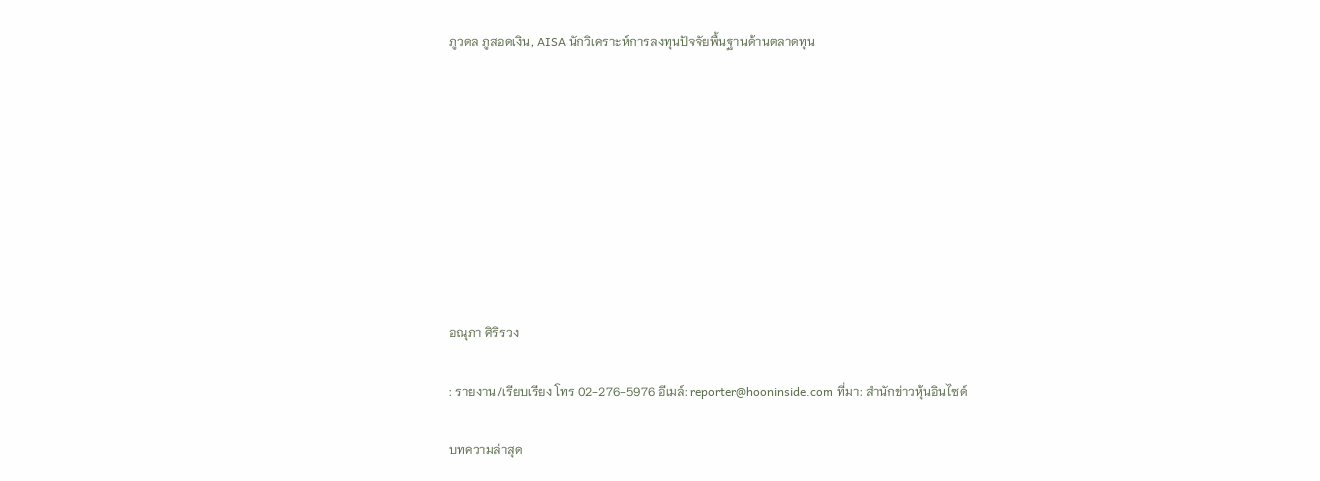ภูวดล ภูสอดเงิน, AISA นักวิเคราะห์การลงทุนปัจจัยพื้นฐานด้านตลาดทุน









อณุภา ศิริรวง

: รายงาน/เรียบเรียง โทร 02-276-5976 อีเมล์: reporter@hooninside.com ที่มา: สำนักข่าวหุ้นอินไซด์

บทความล่าสุด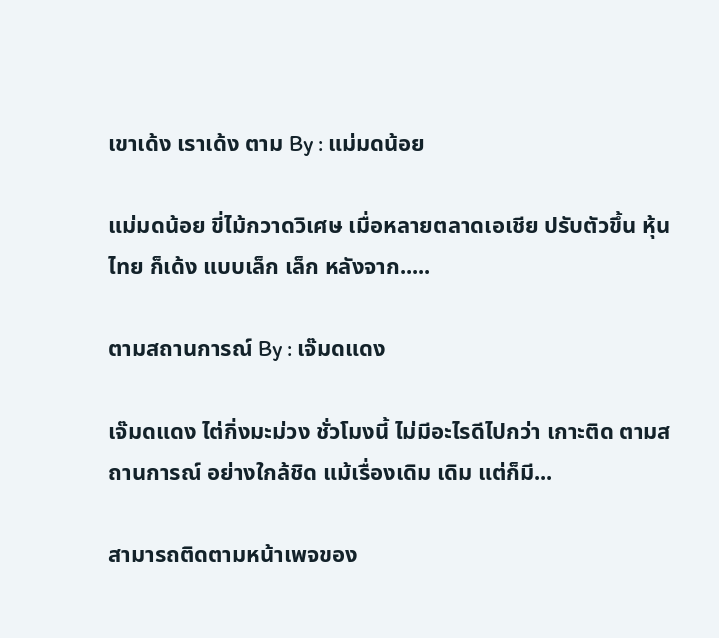เขาเด้ง เราเด้ง ตาม By : แม่มดน้อย

แม่มดน้อย ขี่ไม้กวาดวิเศษ เมื่อหลายตลาดเอเชีย ปรับตัวขึ้น หุ้นไทย ก็เด้ง แบบเล็ก เล็ก หลังจาก.....

ตามสถานการณ์ By : เจ๊มดแดง

เจ๊มดแดง ไต่กิ่งมะม่วง ชั่วโมงนี้ ไม่มีอะไรดีไปกว่า เกาะติด ตามสถานการณ์ อย่างใกล้ชิด แม้เรื่องเดิม เดิม แต่ก็มี...

สามารถติดตามหน้าเพจของ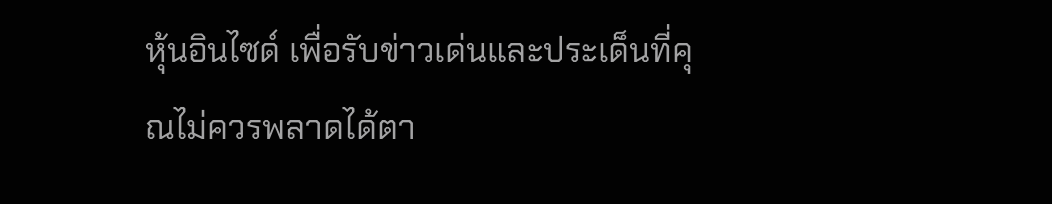หุ้นอินไซด์ เพื่อรับข่าวเด่นและประเด็นที่คุณไม่ควรพลาดได้ตา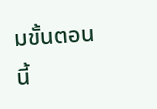มขั้นตอนนี้